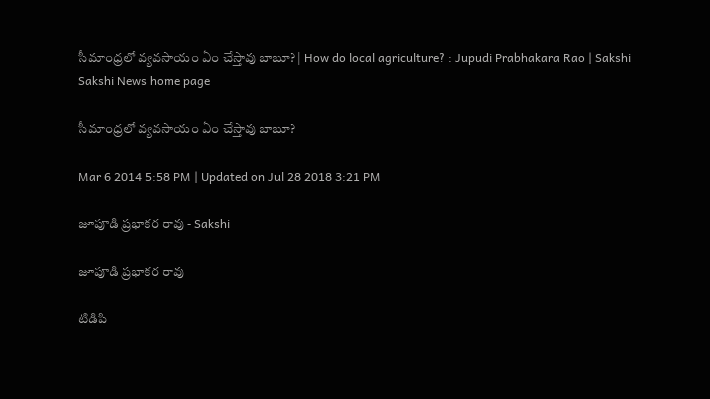సీమాంధ్రలో వ్యవసాయం ఏం చేస్తావు బాబూ? | How do local agriculture? : Jupudi Prabhakara Rao | Sakshi
Sakshi News home page

సీమాంధ్రలో వ్యవసాయం ఏం చేస్తావు బాబూ?

Mar 6 2014 5:58 PM | Updated on Jul 28 2018 3:21 PM

జూపూడి ప్రభాకర రావు - Sakshi

జూపూడి ప్రభాకర రావు

టిడిపి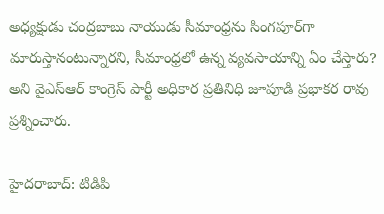అధ్యక్షుడు చంద్రబాబు నాయుడు సీమాంధ్రను సింగపూర్‌గా మారుస్తానంటున్నారని, సీమాంధ్రలో ఉన్న వ్యవసాయాన్ని ఏం చేస్తారు? అని వైఎస్ఆర్ కాంగ్రెస్ పార్టీ అధికార ప్రతినిధి జూపూడి ప్రభాకర రావు ప్రశ్నించారు.

హైదరాబాద్: టిడిపి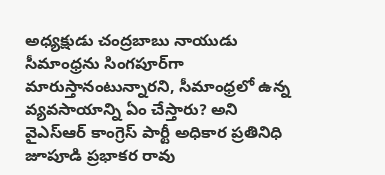అధ్యక్షుడు చంద్రబాబు నాయుడు  సీమాంధ్రను సింగపూర్‌గా మారుస్తానంటున్నారని, సీమాంధ్రలో ఉన్న వ్యవసాయాన్ని ఏం చేస్తారు? అని వైఎస్ఆర్ కాంగ్రెస్ పార్టీ అధికార ప్రతినిధి  జూపూడి ప్రభాకర రావు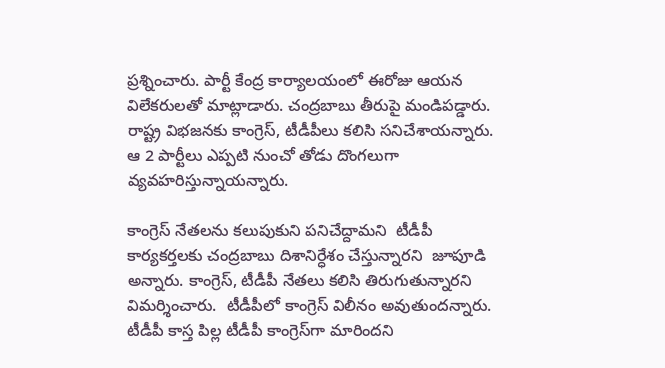ప్రశ్నించారు. పార్టీ కేంద్ర కార్యాలయంలో ఈరోజు ఆయన విలేకరులతో మాట్లాడారు. చంద్రబాబు తీరుపై మండిపడ్డారు. రాష్ట్ర విభజనకు కాంగ్రెస్, టీడీపీలు కలిసి సనిచేశాయన్నారు. ఆ 2 పార్టీలు ఎప్పటి నుంచో తోడు దొంగలుగా వ్యవహరిస్తున్నాయన్నారు.

కాంగ్రెస్ నేతలను కలుపుకుని పనిచేద్దామని  టీడీపీ కార్యకర్తలకు చంద్రబాబు దిశానిర్ధేశం చేస్తున్నారని  జూపూడి అన్నారు. కాంగ్రెస్, టీడీపీ నేతలు కలిసి తిరుగుతున్నారని విమర్శించారు.  టీడీపీలో కాంగ్రెస్ విలీనం అవుతుందన్నారు.  టీడీపీ కాస్త పిల్ల టీడీపీ కాంగ్రెస్‌గా మారిందని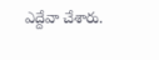ఎద్దేవా చేశారు.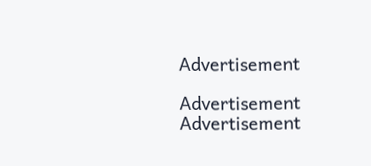Advertisement

Advertisement
Advertisement